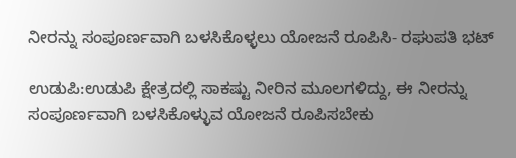ನೀರನ್ನು ಸಂಪೂರ್ಣವಾಗಿ ಬಳಸಿಕೊಳ್ಳಲು ಯೋಜನೆ ರೂಪಿಸಿ- ರಘುಪತಿ ಭಟ್

ಉಡುಪಿ:ಉಡುಪಿ ಕ್ಷೇತ್ರದಲ್ಲಿ ಸಾಕಷ್ಟು ನೀರಿನ ಮೂಲಗಳಿದ್ದು, ಈ ನೀರನ್ನು ಸಂಪೂರ್ಣವಾಗಿ ಬಳಸಿಕೊಳ್ಳುವ ಯೋಜನೆ ರೂಪಿಸಬೇಕು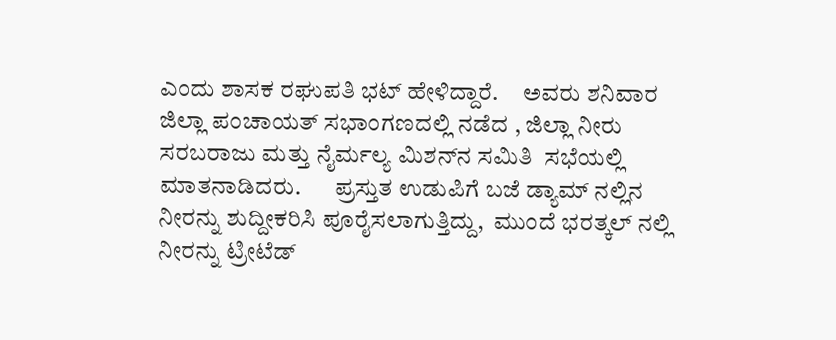ಎಂದು ಶಾಸಕ ರಘುಪತಿ ಭಟ್ ಹೇಳಿದ್ದಾರೆ.     ಅವರು ಶನಿವಾರ ಜಿಲ್ಲಾ ಪಂಚಾಯತ್ ಸಭಾಂಗಣದಲ್ಲಿ ನಡೆದ , ಜಿಲ್ಲಾ ನೀರು ಸರಬರಾಜು ಮತ್ತು ನೈರ್ಮಲ್ಯ ಮಿಶನ್‍ನ ಸಮಿತಿ  ಸಭೆಯಲ್ಲಿ ಮಾತನಾಡಿದರು.       ಪ್ರಸ್ತುತ ಉಡುಪಿಗೆ ಬಜೆ ಡ್ಯಾಮ್ ನಲ್ಲಿನ ನೀರನ್ನು ಶುದ್ದೀಕರಿಸಿ ಪೂರೈಸಲಾಗುತ್ತಿದ್ದು,  ಮುಂದೆ ಭರತ್ಕಲ್ ನಲ್ಲಿ ನೀರನ್ನು ಟ್ರೀಟೆಡ್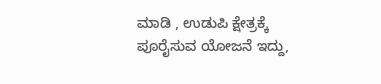ಮಾಡಿ , ಉಡುಪಿ ಕ್ಷೇತ್ರಕ್ಕೆ  ಪೂರೈಸುವ ಯೋಜನೆ ಇದ್ದು,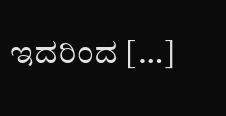ಇದರಿಂದ […]